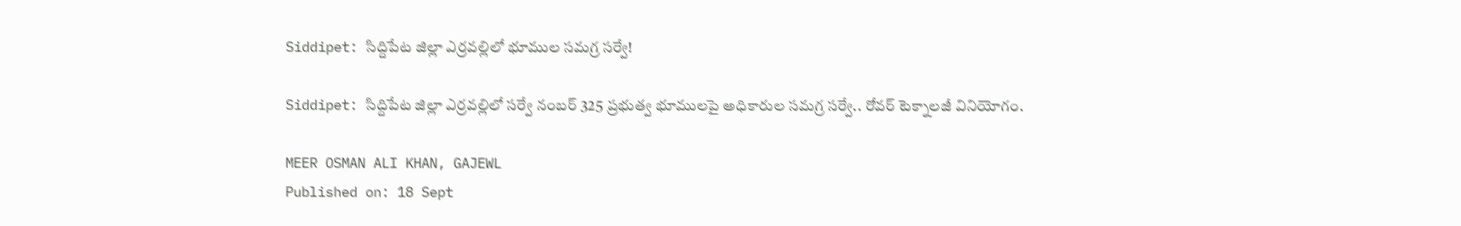Siddipet: సిద్దిపేట జిల్లా ఎర్రవల్లిలో భూముల సమగ్ర సర్వే!

Siddipet: సిద్దిపేట జిల్లా ఎర్రవల్లిలో సర్వే నంబర్ 325 ప్రభుత్వ భూములపై అధికారుల సమగ్ర సర్వే.. రోవర్ టెక్నాలజీ వినియోగం.

MEER OSMAN ALI KHAN, GAJEWL
Published on: 18 Sept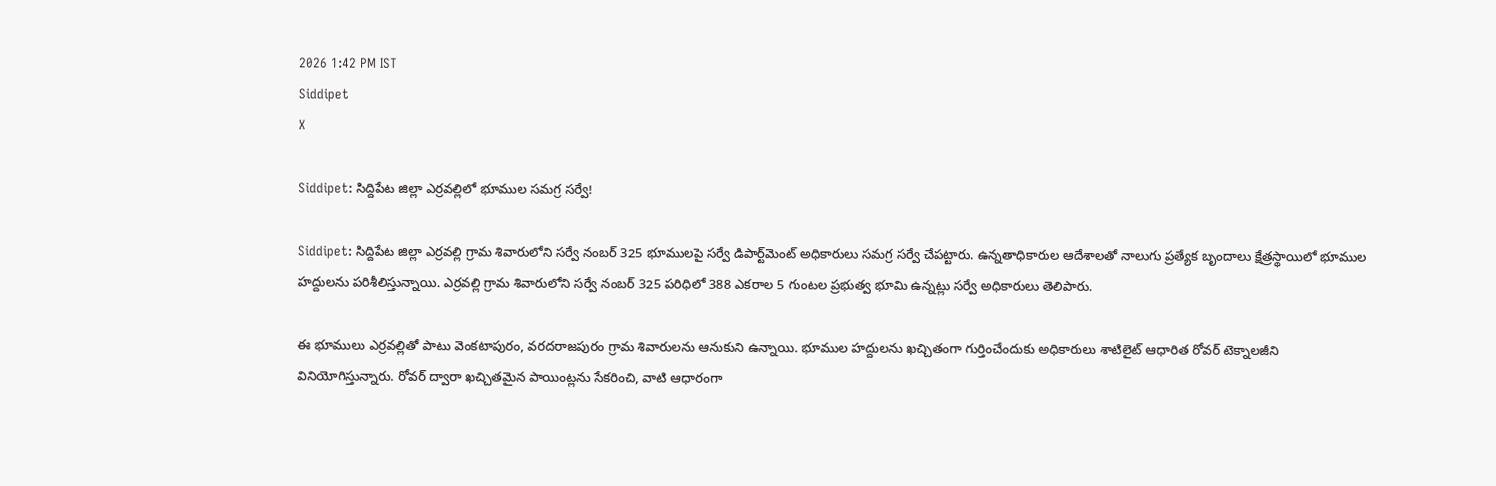2026 1:42 PM IST
Siddipet
X

Siddipet: సిద్దిపేట జిల్లా ఎర్రవల్లిలో భూముల సమగ్ర సర్వే!

Siddipet: సిద్దిపేట జిల్లా ఎర్రవల్లి గ్రామ శివారులోని సర్వే నంబర్ 325 భూములపై సర్వే డిపార్ట్‌మెంట్ అధికారులు సమగ్ర సర్వే చేపట్టారు. ఉన్నతాధికారుల ఆదేశాలతో నాలుగు ప్రత్యేక బృందాలు క్షేత్రస్థాయిలో భూముల హద్దులను పరిశీలిస్తున్నాయి. ఎర్రవల్లి గ్రామ శివారులోని సర్వే నంబర్ 325 పరిధిలో 388 ఎకరాల 5 గుంటల ప్రభుత్వ భూమి ఉన్నట్లు సర్వే అధికారులు తెలిపారు.

ఈ భూములు ఎర్రవల్లితో పాటు వెంకటాపురం, వరదరాజపురం గ్రామ శివారులను ఆనుకుని ఉన్నాయి. భూముల హద్దులను ఖచ్చితంగా గుర్తించేందుకు అధికారులు శాటిలైట్ ఆధారిత రోవర్ టెక్నాలజీని వినియోగిస్తున్నారు. రోవర్ ద్వారా ఖచ్చితమైన పాయింట్లను సేకరించి, వాటి ఆధారంగా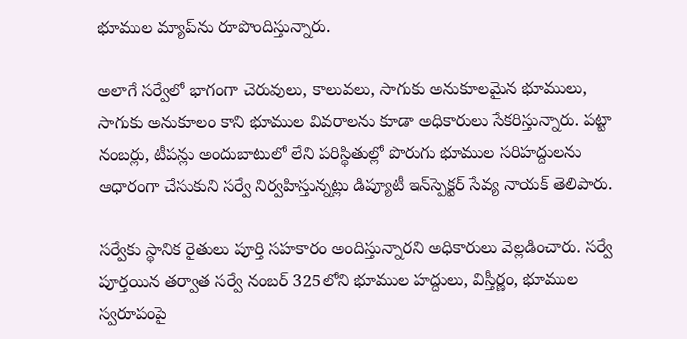భూముల మ్యాప్‌ను రూపొందిస్తున్నారు.

అలాగే సర్వేలో భాగంగా చెరువులు, కాలువలు, సాగుకు అనుకూలమైన భూములు, సాగుకు అనుకూలం కాని భూముల వివరాలను కూడా అధికారులు సేకరిస్తున్నారు. పట్టా నంబర్లు, టీపన్లు అందుబాటులో లేని పరిస్థితుల్లో పొరుగు భూముల సరిహద్దులను ఆధారంగా చేసుకుని సర్వే నిర్వహిస్తున్నట్లు డిప్యూటీ ఇన్‌స్పెక్టర్ సేవ్య నాయక్ తెలిపారు.

సర్వేకు స్థానిక రైతులు పూర్తి సహకారం అందిస్తున్నారని అధికారులు వెల్లడించారు. సర్వే పూర్తయిన తర్వాత సర్వే నంబర్ 325లోని భూముల హద్దులు, విస్తీర్ణం, భూముల స్వరూపంపై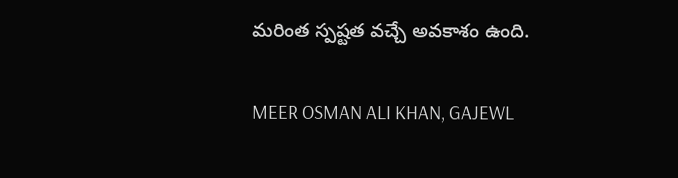మరింత స్పష్టత వచ్చే అవకాశం ఉంది.

MEER OSMAN ALI KHAN, GAJEWL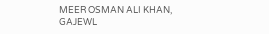MEER OSMAN ALI KHAN, GAJEWL